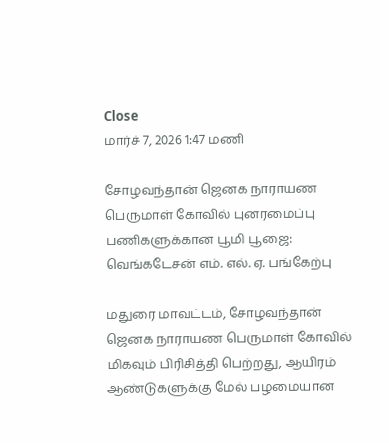Close
மார்ச் 7, 2026 1:47 மணி

சோழவந்தான் ஜெனக நாராயண பெருமாள் கோவில் புனரமைப்பு பணிகளுக்கான பூமி பூஜை: வெங்கடேசன் எம். எல். ஏ. பங்கேற்பு

மதுரை மாவட்டம், சோழவந்தான் ஜெனக நாராயண பெருமாள் கோவில் மிகவும் பிரிசித்தி பெற்றது, ஆயிரம் ஆண்டுகளுக்கு மேல் பழமையான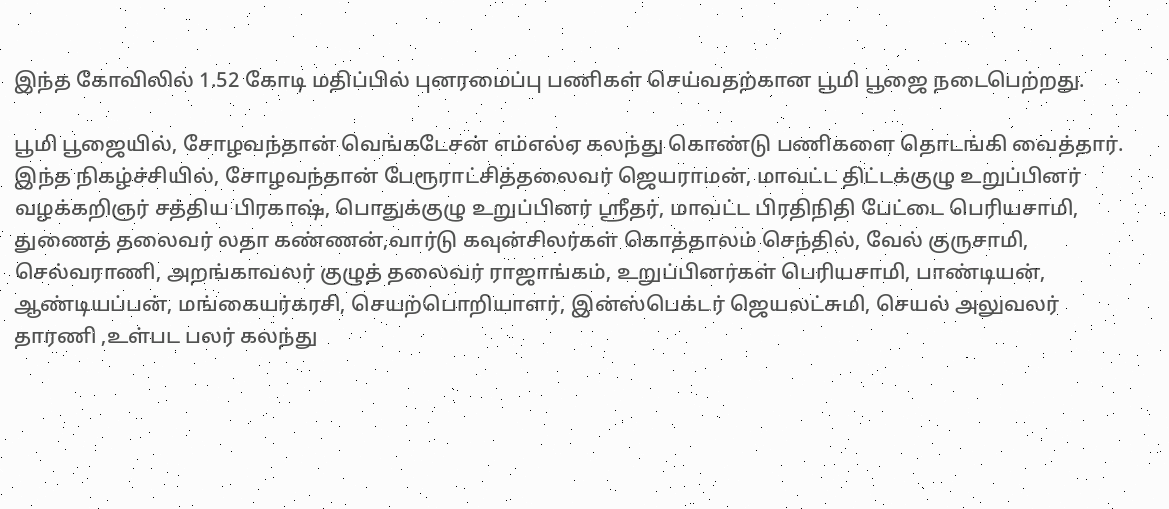இந்த கோவிலில் 1.52 கோடி மதிப்பில் புனரமைப்பு பணிகள் செய்வதற்கான பூமி பூஜை நடைபெற்றது.

பூமி பூஜையில், சோழவந்தான் வெங்கடேசன் எம்எல்ஏ கலந்து கொண்டு பணிகளை தொடங்கி வைத்தார். இந்த நிகழ்ச்சியில், சோழவந்தான் பேரூராட்சித்தலைவர் ஜெயராமன், மாவட்ட திட்டக்குழு உறுப்பினர் வழக்கறிஞர் சத்திய பிரகாஷ், பொதுக்குழு உறுப்பினர் ஸ்ரீதர், மாவட்ட பிரதிநிதி பேட்டை பெரியசாமி, துணைத் தலைவர் லதா கண்ணன்,வார்டு கவுன்சிலர்கள் கொத்தாலம் செந்தில், வேல் குருசாமி, செல்வராணி, அறங்காவலர் குழுத் தலைவர் ராஜாங்கம், உறுப்பினர்கள் பெரியசாமி, பாண்டியன், ஆண்டியப்பன், மங்கையர்கரசி, செயற்பொறியாளர், இன்ஸ்பெக்டர் ஜெயலட்சுமி, செயல் அலுவலர் தாரணி ,உள்பட பலர் கலந்து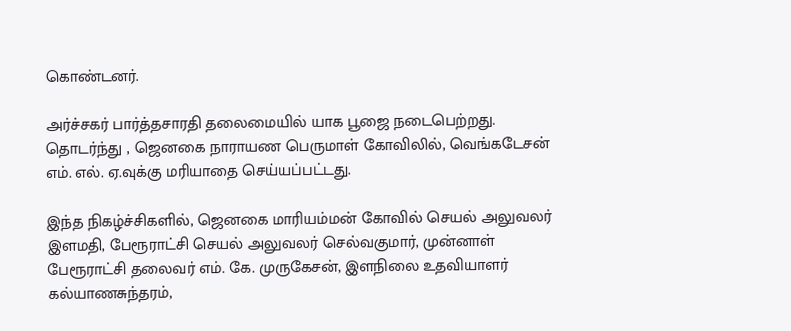கொண்டனர்.

அர்ச்சகர் பார்த்தசாரதி தலைமையில் யாக பூஜை நடைபெற்றது. தொடர்ந்து , ஜெனகை நாராயண பெருமாள் கோவிலில், வெங்கடேசன் எம். எல். ஏ.வுக்கு மரியாதை செய்யப்பட்டது.

இந்த நிகழ்ச்சிகளில், ஜெனகை மாரியம்மன் கோவில் செயல் அலுவலர் இளமதி, பேரூராட்சி செயல் அலுவலர் செல்வகுமார், முன்னாள் பேரூராட்சி தலைவர் எம். கே. முருகேசன், இளநிலை உதவியாளர் கல்யாணசுந்தரம்,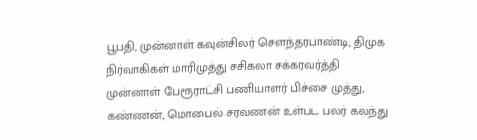பூபதி, முன்னாள் கவுன்சிலர் சௌந்தரபாண்டி, திமுக நிர்வாகிகள் மாரிமுத்து சசிகலா சக்கரவர்த்தி முன்னாள் பேரூராட்சி பணியாளர் பிச்சை முத்து, கண்ணன், மொபைல் சரவணன் உள்பட பலர் கலந்து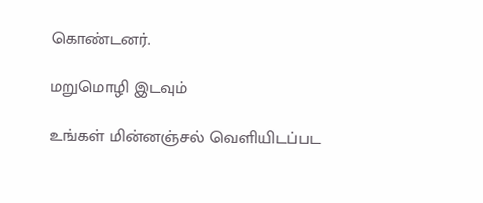கொண்டனர்.

மறுமொழி இடவும்

உங்கள் மின்னஞ்சல் வெளியிடப்பட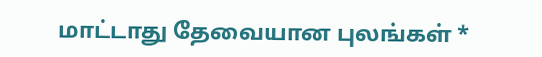மாட்டாது தேவையான புலங்கள் *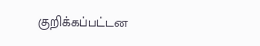குறிக்கப்பட்டன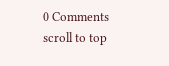0 Comments
scroll to top